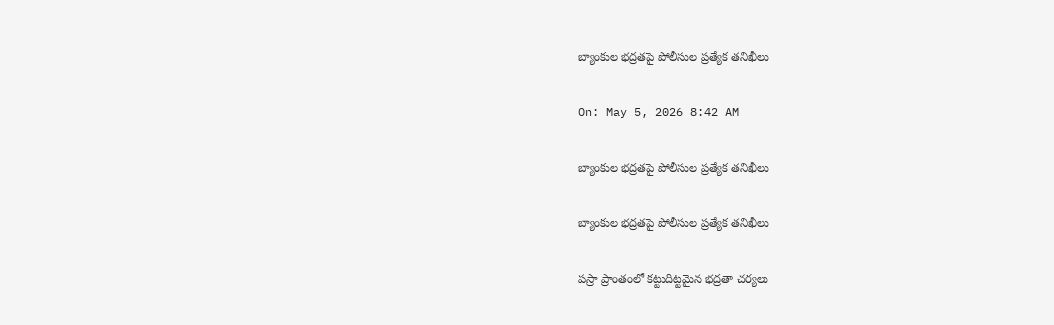బ్యాంకుల భద్రతపై పోలీసుల ప్రత్యేక తనిఖీలు

On: May 5, 2026 8:42 AM

బ్యాంకుల భద్రతపై పోలీసుల ప్రత్యేక తనిఖీలు

బ్యాంకుల భద్రతపై పోలీసుల ప్రత్యేక తనిఖీలు

పస్రా ప్రాంతంలో కట్టుదిట్టమైన భద్రతా చర్యలు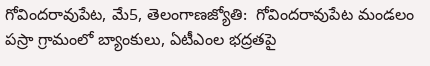గోవిందరావుపేట, మే5, తెలంగాణజ్యోతి:  గోవిందరావుపేట మండలం పస్రా గ్రామంలో బ్యాంకులు, ఏటీఎంల భద్రతపై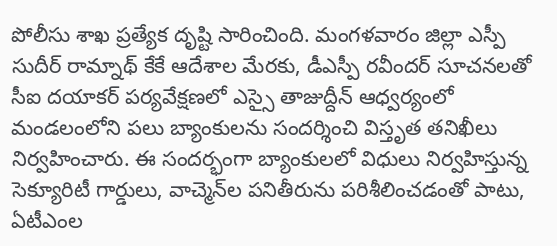పోలీసు శాఖ ప్రత్యేక దృష్టి సారించింది. మంగళవారం జిల్లా ఎస్పీ సుదీర్ రామ్నాథ్ కేకే ఆదేశాల మేరకు, డీఎస్పీ రవీందర్ సూచనలతో సీఐ దయాకర్ పర్యవేక్షణలో ఎస్సై తాజుద్దీన్ ఆధ్వర్యంలో మండలంలోని పలు బ్యాంకులను సందర్శించి విస్తృత తనిఖీలు నిర్వహించారు. ఈ సందర్భంగా బ్యాంకులలో విధులు నిర్వహిస్తున్న సెక్యూరిటీ గార్డులు, వాచ్మెన్‌ల పనితీరును పరిశీలించడంతో పాటు, ఏటీఎంల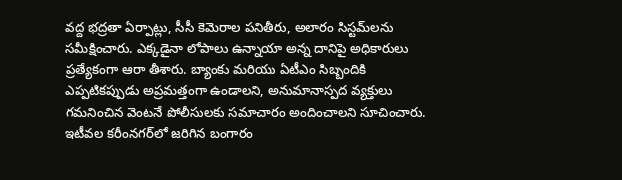వద్ద భద్రతా ఏర్పాట్లు, సీసీ కెమెరాల పనితీరు, అలారం సిస్టమ్‌లను సమీక్షించారు. ఎక్కడైనా లోపాలు ఉన్నాయా అన్న దానిపై అధికారులు ప్రత్యేకంగా ఆరా తీశారు. బ్యాంకు మరియు ఏటీఎం సిబ్బందికి ఎప్పటికప్పుడు అప్రమత్తంగా ఉండాలని, అనుమానాస్పద వ్యక్తులు గమనించిన వెంటనే పోలీసులకు సమాచారం అందించాలని సూచించారు. ఇటీవల కరీంనగర్‌లో జరిగిన బంగారం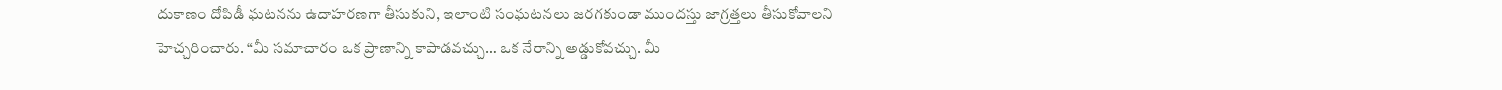దుకాణం దోపిడీ ఘటనను ఉదాహరణగా తీసుకుని, ఇలాంటి సంఘటనలు జరగకుండా ముందస్తు జాగ్రత్తలు తీసుకోవాలని హెచ్చరించారు. “మీ సమాచారం ఒక ప్రాణాన్ని కాపాడవచ్చు… ఒక నేరాన్ని అడ్డుకోవచ్చు. మీ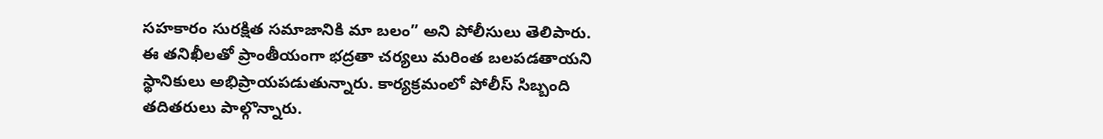సహకారం సురక్షిత సమాజానికి మా బలం” అని పోలీసులు తెలిపారు. ఈ తనిఖీలతో ప్రాంతీయంగా భద్రతా చర్యలు మరింత బలపడతాయని స్థానికులు అభిప్రాయపడుతున్నారు. కార్యక్రమంలో పోలీస్ సిబ్బంది తదితరులు పాల్గొన్నారు.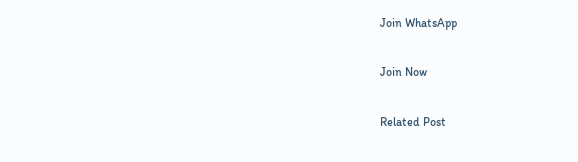Join WhatsApp

Join Now

Related Post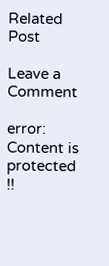Related Post

Leave a Comment

error: Content is protected !!